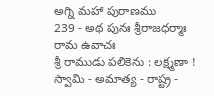అగ్ని మహా పురాణము
239 - అథ పునః శ్రీరాజధర్మాః
రామ ఉవాచః
శ్రీ రాముడు పలికెను : లక్ష్మణా ! స్వామి - అమాత్య - రాష్ట్ర -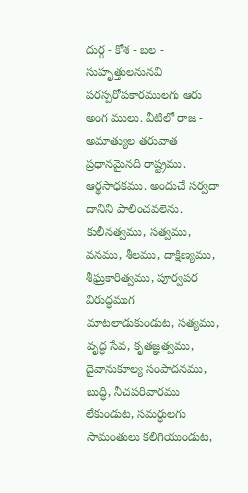దుర్గ - కోశ - బల - సుహృత్తులనునవి పరస్పరోపకారములగు ఆరు అంగ ములు. వీటిలో రాజ - అమాత్యుల తరువాత ప్రధానమైనది రాష్ట్రము. ఆర్థసాధకము. అందుచే సర్వదా దానిని పాలించవలెను. కులీనత్వము, సత్వము, వనము, శీలము, దాక్షిణ్యము, శీఘ్రకారిత్వము, పూర్వపర విరుద్ధముగ మాటలాడుకుండుట, సత్యము, వృద్ధ సేవ, కృతజ్ఞత్వము, దైవానుకూల్య సంపాదనము, బుద్ధి, నీచపరివారము లేకుండుట, సమర్ధులగు సామంతులు కలిగియుండుట,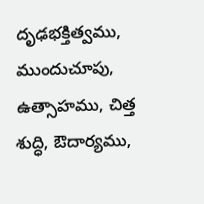దృఢభక్తిత్వము, ముందుచూపు, ఉత్సాహము, చిత్త శుద్ధి, ఔదార్యము,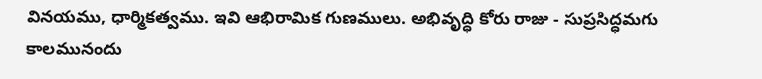వినయము, ధార్మికత్వము. ఇవి ఆభిరామిక గుణములు. అభివృద్ధి కోరు రాజు - సుప్రసిద్ధమగు కాలమునందు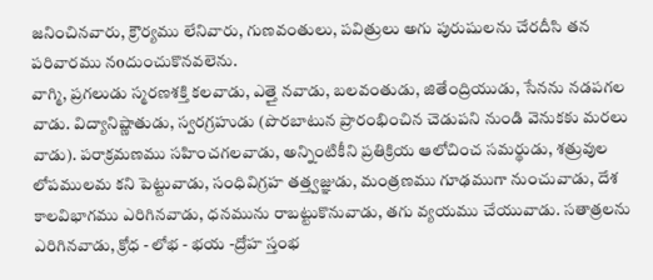జనించినవారు, క్రౌర్యము లేనివారు, గుణవంతులు, పవిత్రులు అగు పురుషులను చేరదీసి తన పరివారము నoదుంచుకొనవలెను.
వాగ్మి, ప్రగలుడు స్మరణశక్తి కలవాడు, ఎత్తై నవాడు, బలవంతుడు, జితేంద్రియుడు, సేనను నడపగల వాడు. విద్యానిష్ణాతుడు, స్వరగ్రహుడు (పొరబాటున ప్రారంభించిన చెడుపని నుండి వెనుకకు మరలు వాడు). పరాక్రమణము సహించగలవాడు, అన్నింటికీని ప్రతిక్రియ ఆలోచించ సమర్థుడు, శత్రువుల లోపములమ కని పెట్టువాడు, సంధివిగ్రహ తత్త్వజ్ఞుడు, మంత్రణము గూఢముగా నుంచువాడు, దేశ కాలవిభాగము ఎరిగినవాడు, ధనమును రాబట్టుకొనువాడు, తగు వ్యయము చేయువాడు. సతాత్రలను ఎరిగినవాడు, క్రోధ - లోభ - భయ -ద్రోహ స్తంభ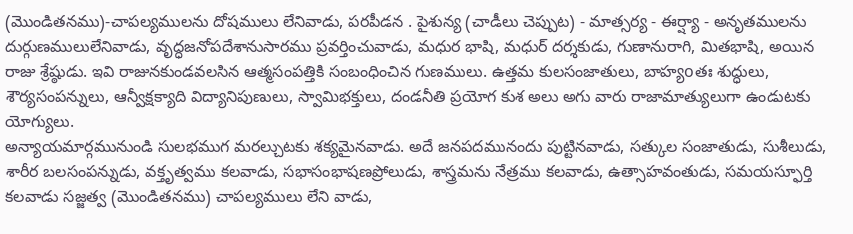(మొండితనము)-చాపల్యములను దోషములు లేనివాడు, పరపీడన . పైశున్య (చాడీలు చెప్పుట) - మాత్సర్య - ఈర్ష్యా - అనృతములను దుర్గుణములులేనివాడు, వృద్ధజనోపదేశానుసారము ప్రవర్తించువాడు, మధుర భాషి, మధుర్ దర్శకుడు, గుణానురాగి, మితభాషి, అయిన రాజు శ్రేష్ఠుడు. ఇవి రాజునకుండవలసిన ఆత్మసంపత్తికి సంబంధించిన గుణములు. ఉత్తమ కులసంజాతులు, బాహ్యoతః శుద్ధులు, శౌర్యసంపన్నులు, ఆన్వీక్షక్యాది విద్యానిపుణులు, స్వామిభక్తులు, దండనీతి ప్రయోగ కుశ అలు అగు వారు రాజామాత్యులుగా ఉండుటకు యోగ్యులు.
అన్యాయమార్గమునుండి సులభముగ మరల్చుటకు శక్యమైనవాడు. అదే జనపదమునందు పుట్టినవాడు, సత్కుల సంజాతుడు, సుశీలుడు, శారీర బలసంపన్నుడు, వక్తృత్వము కలవాడు, సభాసంభాషణప్రోలుడు, శాస్త్రమను నేత్రము కలవాడు, ఉత్సాహవంతుడు, సమయస్ఫూర్తి కలవాడు సజ్జత్వ (మొండితనము) చాపల్యములు లేని వాడు,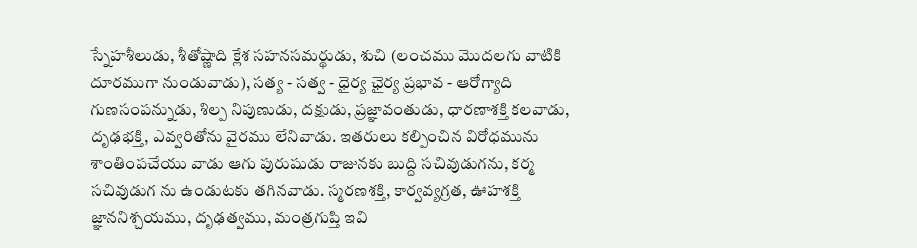స్నేహశీలుడు, శీతోష్ణాది క్లేశ సహనసమర్థుడు, శుచి (లంచము మొదలగు వాటికి దూరముగా నుండువాడు), సత్య - సత్వ - ధైర్య ఛైర్య ప్రభావ - ఆరోగ్యాది గుణసంపన్నుడు, శిల్ప నిపుణుడు, దక్షుడు, ప్రజ్ఞావంతుడు, ధారణాశక్తి కలవాడు, దృఢభక్తి, ఎవ్వరితోను వైరము లేనివాడు. ఇతరులు కల్పించిన విరోధమును శాంతింపచేయు వాడు ఆగు పురుషుడు రాజునకు బుద్ది సచివుడుగను, కర్మ సచివుడుగ ను ఉండుటకు తగినవాడు. స్మరణశక్తి, కార్వవ్యగ్రత, ఊహశక్తి జ్ఞాననిశ్చయము, దృఢత్వము, మంత్రగుప్తి ఇవి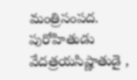మంత్రిసంపద. పురోహితుడు వేదత్రయసిష్ణాతుడై ,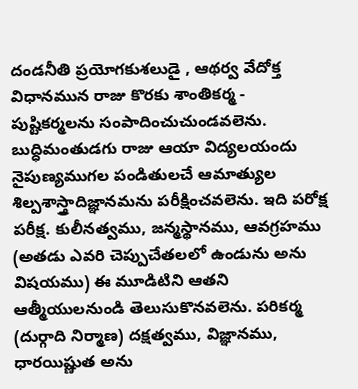దండనీతి ప్రయోగకుశలుడై , ఆథర్వ వేదోక్త విధానమున రాజు కొరకు శాంతికర్మ - పుష్టికర్మలను సంపాదించుచుండవలెను. బుద్ధిమంతుడగు రాజు ఆయా విద్యలయందు నైపుణ్యముగల పండితులచే ఆమాత్యుల శిల్పశాస్త్రాదిజ్ఞానమను పరీక్షించవలెను. ఇది పరోక్ష పరీక్ష. కులీనత్వము, జన్మస్థానము, ఆవగ్రహము (అతడు ఎవరి చెప్పుచేతలలో ఉండును అను విషయము) ఈ మూడిటిని ఆతని ఆత్మీయులనుండి తెలుసుకొనవలెను. పరికర్మ (దుర్గాది నిర్మాణ) దక్షత్వము, విజ్ఞానము, ధారయిష్ణుత అను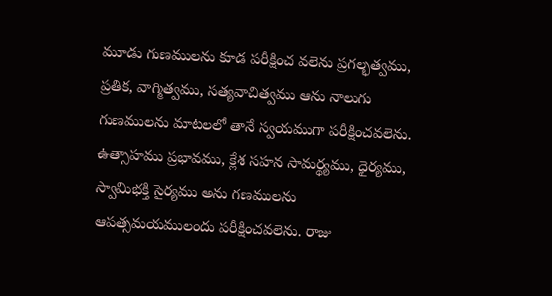మూడు గుణములను కూడ పరీక్షించ వలెను ప్రగల్భత్వము, ప్రతిక, వాగ్మిత్వము, సత్యవాచిత్వము ఆను నాలుగు గుణములను మాటలలో తానే స్వయముగా పరీక్షించవలెను. ఉత్సాహము ప్రభావము, క్లేశ సహన సామర్థ్యము, ధైర్యము, స్వామిభక్తి సైర్యము అను గణములను ఆపత్సమయములందు పరీక్షించవలెను. రాజు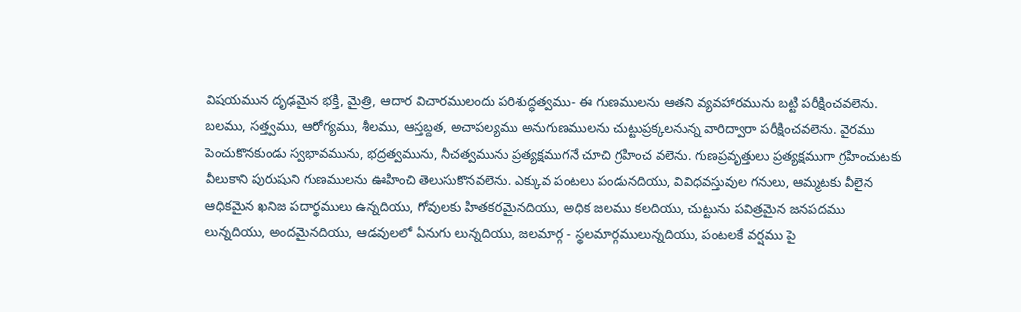విషయమున దృఢమైన భక్తి, మైత్రి, ఆదార విచారములందు పరిశుద్ధత్వము- ఈ గుణములను ఆతని వ్యవహారమును బట్టి పరీక్షించవలెను.
బలము, సత్త్వము, ఆరోగ్యము, శీలము, ఆస్తబ్దత, అచాపల్యము అనుగుణములను చుట్టుప్రక్కలనున్న వారిద్వారా పరీక్షించవలెను. వైరము పెంచుకొనకుండు స్వభావమును, భద్రత్వమును, నీచత్వమును ప్రత్యక్షముగనే చూచి గ్రహించ వలెను. గుణప్రవృత్తులు ప్రత్యక్షముగా గ్రహించుటకు వీలుకాని పురుషుని గుణములను ఊహించి తెలుసుకొనవలెను. ఎక్కువ పంటలు పండునదియు, వివిధవస్తువుల గనులు, ఆమ్మటకు వీలైన ఆధికమైన ఖనిజ పదార్థములు ఉన్నదియు, గోవులకు హితకరమైనదియు, అధిక జలము కలదియు, చుట్టును పవిత్రమైన జనపదము లున్నదియు, అందమైనదియు, ఆడవులలో ఏనుగు లున్నదియు, జలమార్గ - స్థలమార్గములున్నదియు, పంటలకే వర్షము పై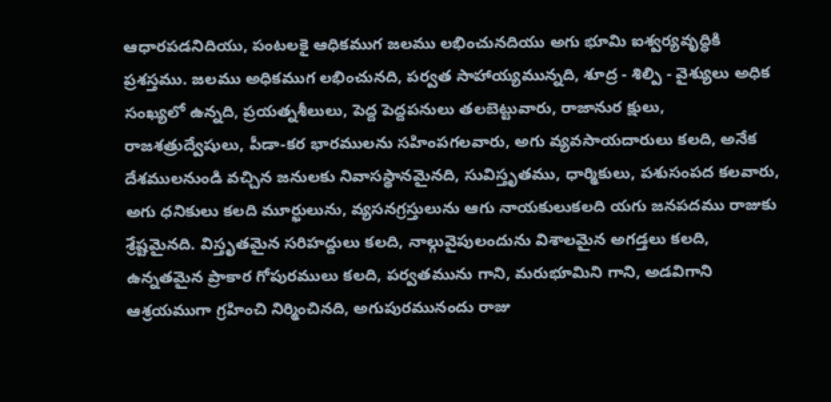ఆధారపడనిదియు, పంటలకై ఆధికముగ జలము లభించునదియు అగు భూమి ఐశ్వర్యవృద్ధికి ప్రశస్తము. జలము అధికముగ లభించునది, పర్వత సాహాయ్యమున్నది, శూద్ర - శిల్పి - వైశ్యులు అధిక సంఖ్యలో ఉన్నది, ప్రయత్నశీలులు, పెద్ద పెద్దపనులు తలబెట్టువారు, రాజానుర క్షులు, రాజశత్రుద్వేషులు, పీడా-కర భారములను సహింపగలవారు, అగు వ్యవసాయదారులు కలది, అనేక దేశములనుండి వచ్చిన జనులకు నివాసస్థానమైనది, సువిస్తృతము, ధార్మికులు, పశుసంపద కలవారు, అగు ధనికులు కలది మూర్ఖులును, వ్యసనగ్రస్తులును ఆగు నాయకులుకలది యగు జనపదము రాజుకు శ్రేష్టమైనది. విస్తృతమైన సరిహద్దులు కలది, నాల్గువైపులందును విశాలమైన అగడ్తలు కలది, ఉన్నతమైన ప్రాకార గోపురములు కలది, పర్వతమును గాని, మరుభూమిని గాని, అడవిగాని ఆశ్రయముగా గ్రహించి నిర్మించినది, అగుపురమునందు రాజు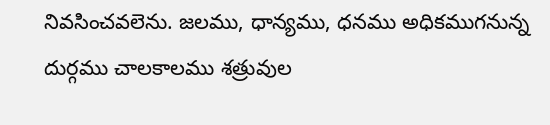నివసించవలెను. జలము, ధాన్యము, ధనము అధికముగనున్న దుర్గము చాలకాలము శత్రువుల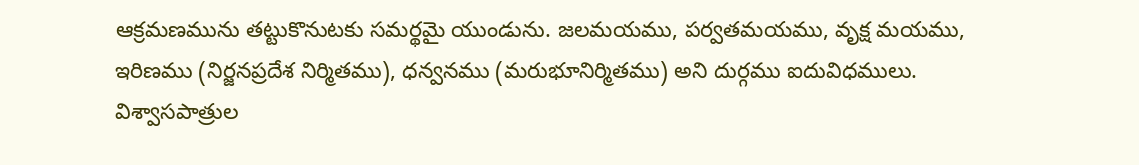ఆక్రమణమును తట్టుకొనుటకు సమర్థమై యుండును. జలమయము, పర్వతమయము, వృక్ష మయము, ఇరిణము (నిర్జనప్రదేశ నిర్మితము), ధన్వనము (మరుభూనిర్మితము) అని దుర్గము ఐదువిధములు.
విశ్వాసపాత్రుల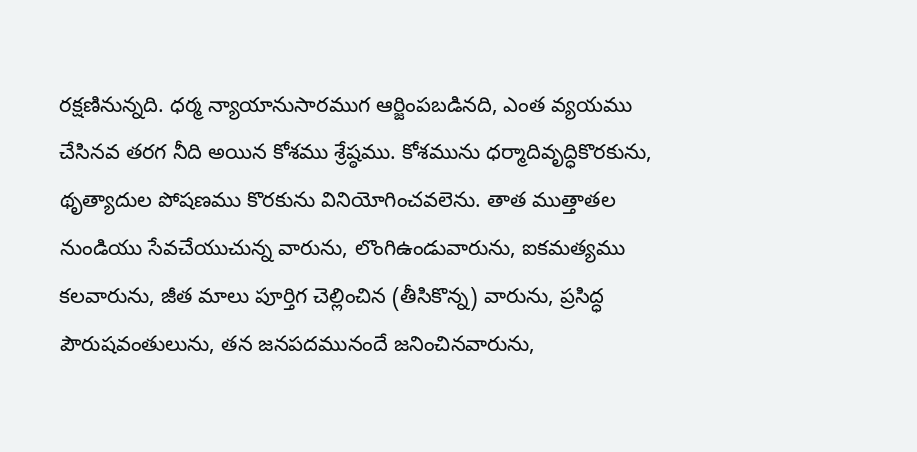రక్షణినున్నది. ధర్మ న్యాయానుసారముగ ఆర్జింపబడినది, ఎంత వ్యయము చేసినవ తరగ నీది అయిన కోశము శ్రేష్ఠము. కోశమును ధర్మాదివృద్ధికొరకును, థృత్యాదుల పోషణము కొరకును వినియోగించవలెను. తాత ముత్తాతల నుండియు సేవచేయుచున్న వారును, లొంగిఉండువారును, ఐకమత్యము కలవారును, జీత మాలు పూర్తిగ చెల్లించిన (తీసికొన్న) వారును, ప్రసిద్ధ పౌరుషవంతులును, తన జనపదమునందే జనించినవారును,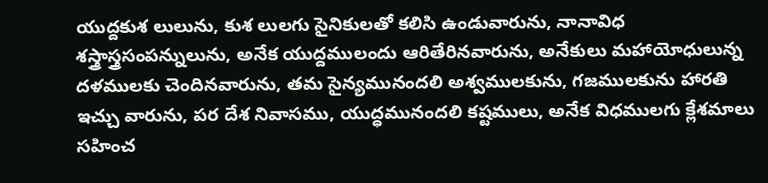యుద్దకుశ లులును, కుశ లులగు సైనికులతో కలిసి ఉండువారును, నానావిధ శస్త్రాస్త్రసంపన్నులును, అనేక యుద్దములందు ఆరితేరినవారును, అనేకులు మహాయోధులున్న దళములకు చెందినవారును, తమ సైన్యమునందలి అశ్వములకును, గజములకును హారతి ఇచ్చు వారును, పర దేశ నివాసము, యుద్ధమునందలి కష్టములు, అనేక విధములగు క్లేశమాలు సహించ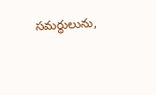సమర్థులును,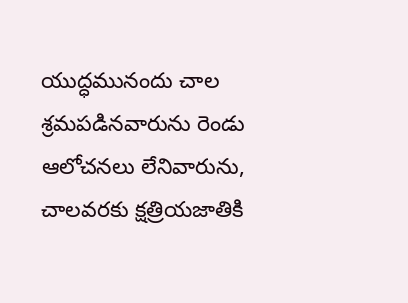యుద్ధమునందు చాల శ్రమపడినవారును రెండు ఆలోచనలు లేనివారును, చాలవరకు క్షత్రియజాతికి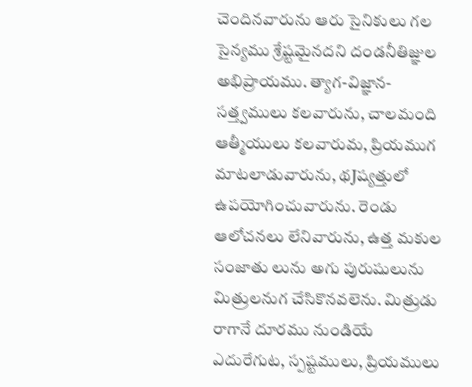చెందినవారును ఆరు సైనికులు గల సైన్యము శ్రేష్టమైనదని దండనీతిజ్ఞుల అభిప్రాయము. త్యాగ-విజ్ఞాన-సత్త్వములు కలవారును, చాలమంది ఆత్మీయులు కలవారుమ, ప్రియముగ మాటలాడువారును, థJష్యత్తులో ఉపయోగించువారును. రెండు ఆలోచనలు లేనివారును, ఉత్త మకుల సంజాతు లును అగు పురుషులును మిత్రులనుగ చేసికొనవలెను. మిత్రుడు రాగానే దూరము నుండియే ఎదురేగుట, స్పష్టములు, ప్రియములు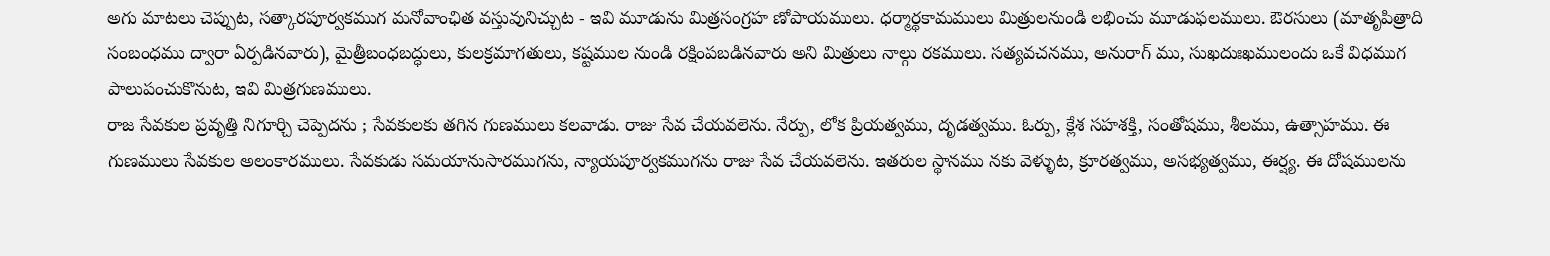అగు మాటలు చెప్పుట, సత్కారపూర్వకముగ మనోవాంఛిత వస్తువునిచ్చుట - ఇవి మూడును మిత్రసంగ్రహ ణోపాయములు. ధర్మార్థకామములు మిత్రులనుండి లభించు మూడుఫలములు. ఔరసులు (మాతృపిత్రాది సంబంధము ద్వారా ఏర్పడినవారు), మైత్రీబంధబద్ధులు, కులక్రమాగతులు, కష్టముల నుండి రక్షింపబడినవారు అని మిత్రులు నాల్గు రకములు. సత్యవచనము, అనురాగ్ ము, సుఖదుఃఖములందు ఒకే విధముగ పాలుపంచుకొనుట, ఇవి మిత్రగుణములు.
రాజ సేవకుల ప్రవృత్తి నిగూర్చి చెప్పెదను ; సేవకులకు తగిన గుణములు కలవాడు. రాజు సేవ చేయవలెను. నేర్పు, లోక ప్రియత్వము, దృడత్వము. ఓర్పు, క్లేశ సహశక్తి, సంతోషము, శీలము, ఉత్సాహము. ఈ గుణములు సేవకుల అలంకారములు. సేవకుడు సమయానుసారముగను, న్యాయపూర్వకముగను రాజు సేవ చేయవలెను. ఇతరుల స్థానము నకు వెళ్ళుట, క్రూరత్వము, అసభ్యత్వము, ఈర్ష్య. ఈ దోషములను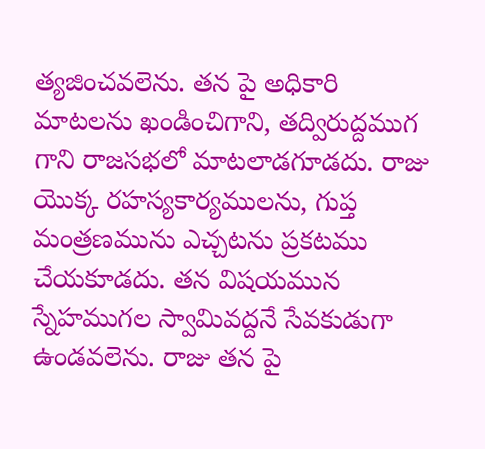త్యజించవలెను. తన పై అధికారి మాటలను ఖండించిగాని, తద్విరుద్దముగ గాని రాజసభలో మాటలాడగూడదు. రాజు యొక్క రహస్యకార్యములను, గుప్త మంత్రణమును ఎచ్చటను ప్రకటము చేయకూడదు. తన విషయమున స్నేహముగల స్వామివద్దనే సేవకుడుగా ఉండవలెను. రాజు తన పై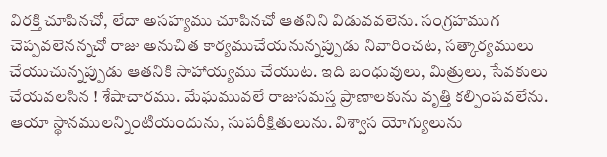విరక్తి చూపినచో, లేదా అసహ్యము చూపినచో ఆతనిని విడువవలెను. సంగ్రహముగ చెప్పవలెనన్నచో రాజు అనుచిత కార్యముచేయనున్నప్పుడు నివారించట, సత్కార్యములు చేయుచున్నప్పుడు ఆతనికి సాహాయ్యము చేయుట. ఇది బంధువులు, మిత్రులు, సేవకులు చేయవలసిన ! శేషాచారము. మేఘమువలే రాజుసమస్త ప్రాణాలకును వృత్తి కల్పింపవలేను. ఆయా స్థానములన్నింటియందును, సుపరీక్షితులును. విశ్వాస యోగ్యులును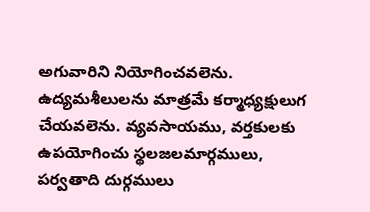అగువారిని నియోగించవలెను. ఉద్యమశీలులను మాత్రమే కర్మాధ్యక్షులుగ చేయవలెను. వ్యవసాయము, వర్తకులకు ఉపయోగించు స్థలజలమార్గములు, పర్వతాది దుర్గములు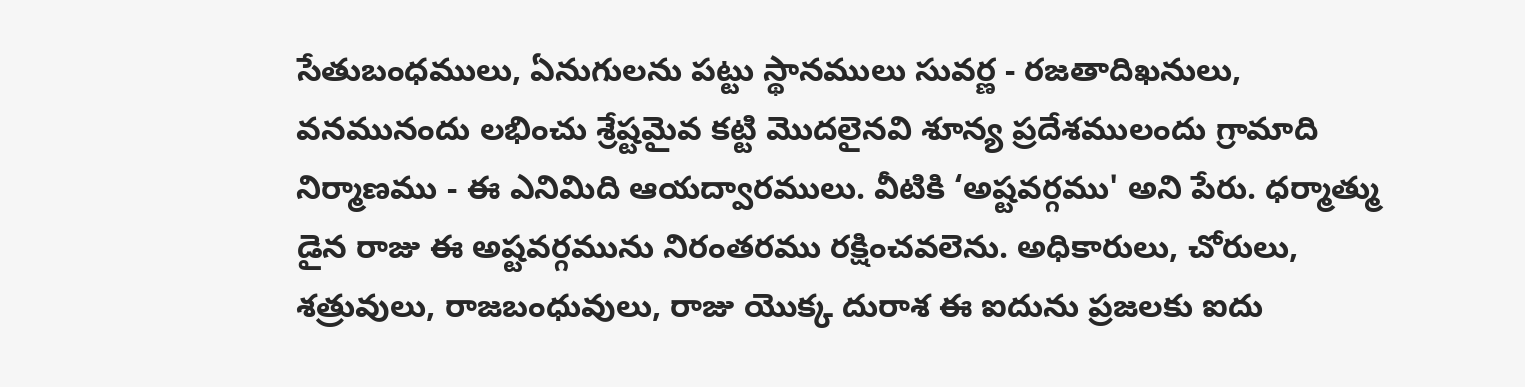సేతుబంధములు, ఏనుగులను పట్టు స్థానములు సువర్ణ - రజతాదిఖనులు, వనమునందు లభించు శ్రేష్టమైవ కట్టి మొదలైనవి శూన్య ప్రదేశములందు గ్రామాది నిర్మాణము - ఈ ఎనిమిది ఆయద్వారములు. వీటికి ‘అష్టవర్గము' అని పేరు. ధర్మాత్ము డైన రాజు ఈ అష్టవర్గమును నిరంతరము రక్షించవలెను. అధికారులు, చోరులు, శత్రువులు, రాజబంధువులు, రాజు యొక్క దురాశ ఈ ఐదును ప్రజలకు ఐదు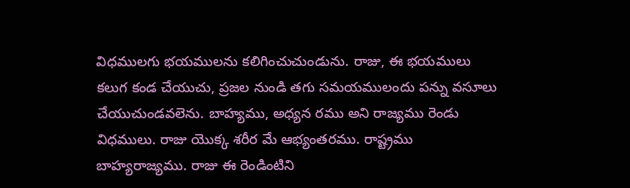విధములగు భయములను కలిగించుచుండును. రాజు, ఈ భయములు కలుగ కండ చేయుచు, ప్రజల నుండి తగు సమయములందు పన్ను వసూలు చేయుచుండవలెను. బాహ్యము, అధ్యన రము అని రాజ్యము రెండు విధములు. రాజు యొక్క శరీర మే ఆభ్యంతరము. రాష్ట్రము బాహ్యరాజ్యము. రాజు ఈ రెండింటిని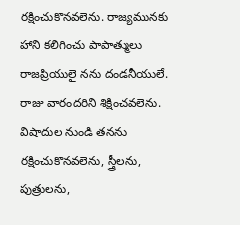రక్షించుకొనవలెను. రాజ్యమునకు హాని కలిగించు పాపాత్ములు రాజప్రియులై నను దండనీయులే. రాజు వారందరిని శిక్షించవలెను. విషాదుల నుండి తనను రక్షించుకొనవలెను, స్త్రీలను, పుత్రులను,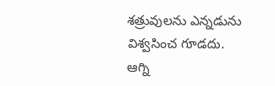శత్రువులను ఎన్నడును విశ్వసించ గూడదు.
ఆగ్ని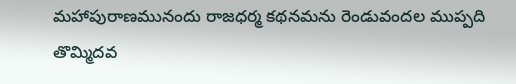మహాపురాణమునందు రాజధర్మ కథనమను రెండువందల ముప్పది తొమ్మిదవ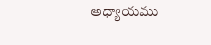అధ్యాయము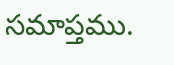సమాప్తము.